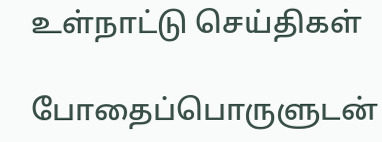உள்நாட்டு செய்திகள்

போதைப்பொருளுடன்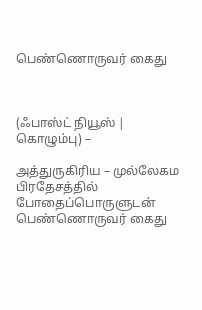பெண்ணொருவர் கைது



(ஃபாஸ்ட் நியூஸ் | கொழும்பு) –

அத்துருகிரிய – முல்லேகம பிரதேசத்தில் போதைப்பொருளுடன் பெண்ணொருவர் கைது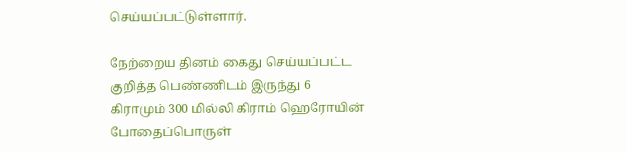செய்யப்பட்டுள்ளார்.

நேற்றைய தினம் கைது செய்யப்பட்ட குறித்த பெண்ணிடம் இருந்து 6 கிராமும் 300 மில்லி கிராம் ஹெரோயின் போதைப்பொருள்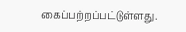கைப்பற்றப்பட்டுள்ளது.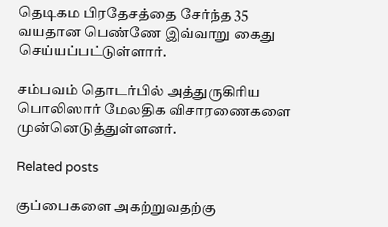தெடிகம பிரதேசத்தை சேர்ந்த 35 வயதான பெண்ணே இவ்வாறு கைது செய்யப்பட்டுள்ளார்.

சம்பவம் தொடர்பில் அத்துருகிரிய பொலிஸார் மேலதிக விசாரணைகளை முன்னெடுத்துள்ளனர்.

Related posts

குப்பைகளை அகற்றுவதற்கு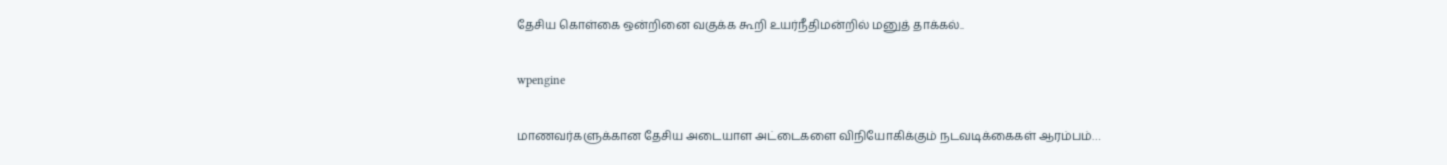தேசிய கொள்கை ஒன்றினை வகுக்க கூறி உயர்நீதிமன்றில் மனுத் தாக்கல்..

wpengine

மாணவர்களுக்கான தேசிய அடையாள அட்டைகளை விநியோகிக்கும் நடவடிக்கைகள் ஆரம்பம்…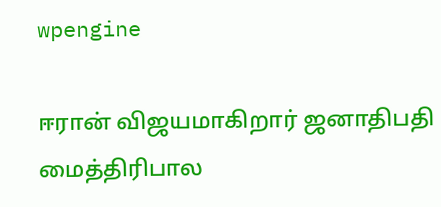wpengine

ஈரான் விஜயமாகிறார் ஜனாதிபதி மைத்திரிபால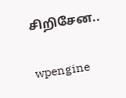சிறிசேன..

wpengine